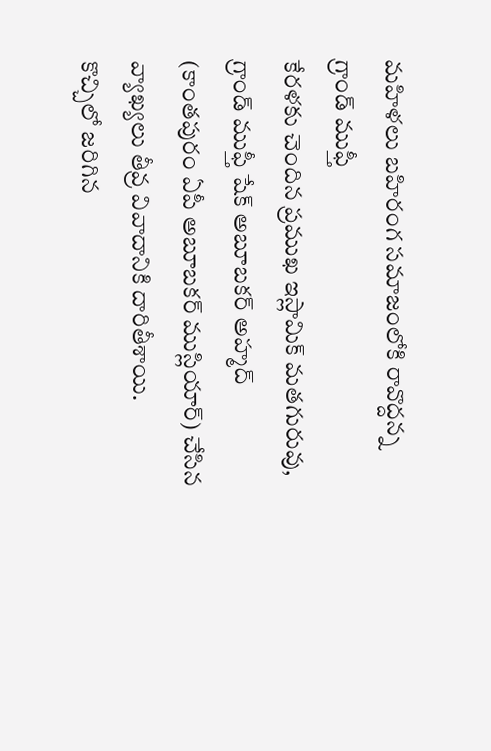మహిళలు బహిరంగ సమాజంలోకి రావొద్దన్న గ్రాండ్ ముఫ్తీ
కేరళకు చెందిన ప్రముఖ ఇస్లామిక్ మతగురువు, గ్రాండ్ ముఫ్తీ షేక్ అబూబకర్ అహ్మద్ (కాంతపురం ఏపీ అబూబకర్ ముస్లియార్) చేసిన వ్యాఖ్యలు తీవ్ర వివాదానికి దారితీశాయి.
కొచ్చిలో జరిగిన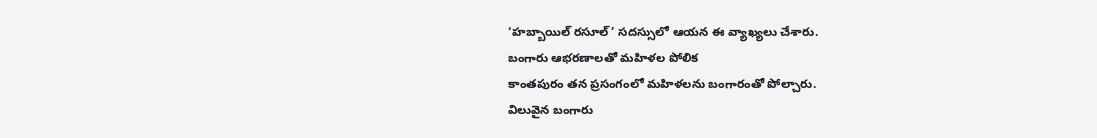‘హబ్బాయిల్ రసూల్’ సదస్సులో ఆయన ఈ వ్యాఖ్యలు చేశారు.
బంగారు ఆభరణాలతో మహిళల పోలిక
కాంతపురం తన ప్రసంగంలో మహిళలను బంగారంతో పోల్చారు.
విలువైన బంగారు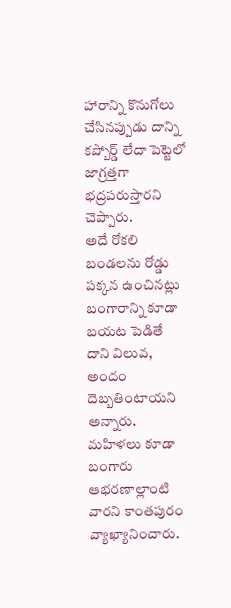హారాన్ని కొనుగోలు చేసినప్పుడు దాన్ని కప్బోర్డ్ లేదా పెట్టెలో జాగ్రత్తగా భద్రపరుస్తారని చెప్పారు.
అదే రోకలి బండలను రోడ్డు పక్కన ఉంచినట్లు బంగారాన్ని కూడా బయట పెడితే దాని విలువ, అందం దెబ్బతింటాయని అన్నారు.
మహిళలు కూడా బంగారు ఆభరణాల్లాంటి వారని కాంతపురం వ్యాఖ్యానించారు.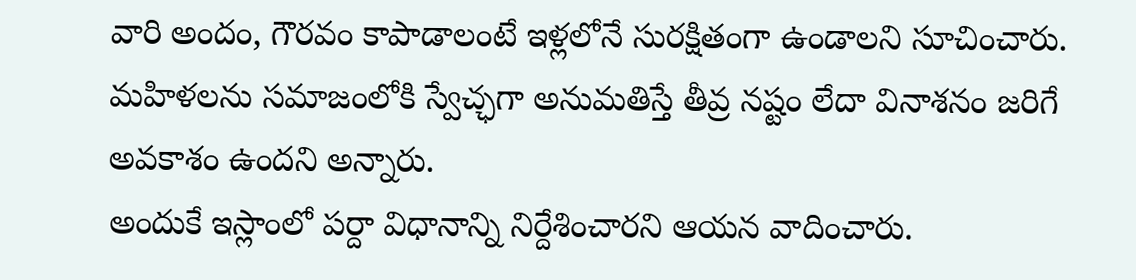వారి అందం, గౌరవం కాపాడాలంటే ఇళ్లలోనే సురక్షితంగా ఉండాలని సూచించారు.
మహిళలను సమాజంలోకి స్వేచ్ఛగా అనుమతిస్తే తీవ్ర నష్టం లేదా వినాశనం జరిగే అవకాశం ఉందని అన్నారు.
అందుకే ఇస్లాంలో పర్దా విధానాన్ని నిర్దేశించారని ఆయన వాదించారు.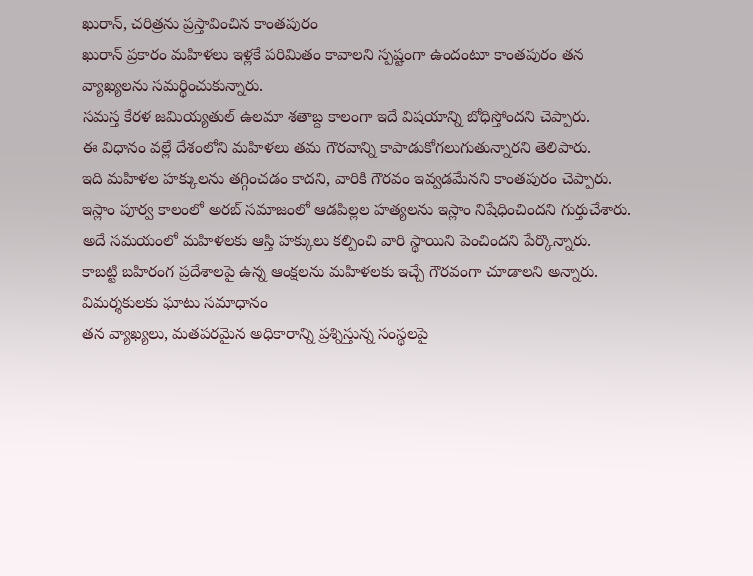ఖురాన్, చరిత్రను ప్రస్తావించిన కాంతపురం
ఖురాన్ ప్రకారం మహిళలు ఇళ్లకే పరిమితం కావాలని స్పష్టంగా ఉందంటూ కాంతపురం తన వ్యాఖ్యలను సమర్థించుకున్నారు.
సమస్త కేరళ జమియ్యతుల్ ఉలమా శతాబ్ద కాలంగా ఇదే విషయాన్ని బోధిస్తోందని చెప్పారు.
ఈ విధానం వల్లే దేశంలోని మహిళలు తమ గౌరవాన్ని కాపాడుకోగలుగుతున్నారని తెలిపారు.
ఇది మహిళల హక్కులను తగ్గించడం కాదని, వారికి గౌరవం ఇవ్వడమేనని కాంతపురం చెప్పారు.
ఇస్లాం పూర్వ కాలంలో అరబ్ సమాజంలో ఆడపిల్లల హత్యలను ఇస్లాం నిషేధించిందని గుర్తుచేశారు.
అదే సమయంలో మహిళలకు ఆస్తి హక్కులు కల్పించి వారి స్థాయిని పెంచిందని పేర్కొన్నారు.
కాబట్టి బహిరంగ ప్రదేశాలపై ఉన్న ఆంక్షలను మహిళలకు ఇచ్చే గౌరవంగా చూడాలని అన్నారు.
విమర్శకులకు ఘాటు సమాధానం
తన వ్యాఖ్యలు, మతపరమైన అధికారాన్ని ప్రశ్నిస్తున్న సంస్థలపై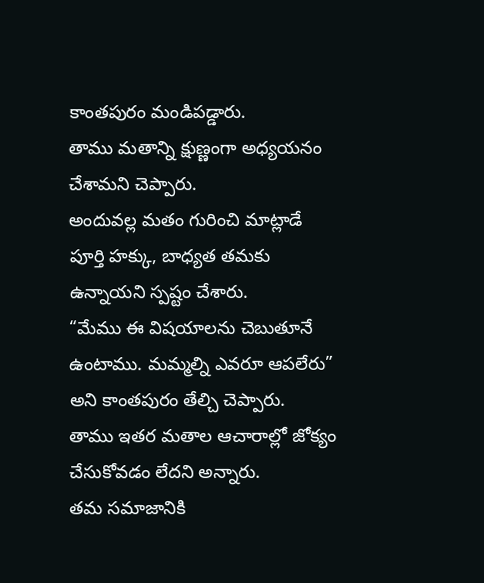కాంతపురం మండిపడ్డారు.
తాము మతాన్ని క్షుణ్ణంగా అధ్యయనం చేశామని చెప్పారు.
అందువల్ల మతం గురించి మాట్లాడే పూర్తి హక్కు, బాధ్యత తమకు ఉన్నాయని స్పష్టం చేశారు.
“మేము ఈ విషయాలను చెబుతూనే ఉంటాము. మమ్మల్ని ఎవరూ ఆపలేరు” అని కాంతపురం తేల్చి చెప్పారు.
తాము ఇతర మతాల ఆచారాల్లో జోక్యం చేసుకోవడం లేదని అన్నారు.
తమ సమాజానికి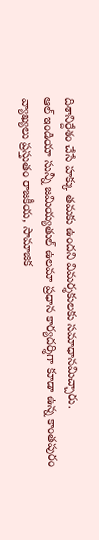దిశానిర్దేశం చేసే హక్కు తమకు ఉందని విమర్శకులకు సమాధానమిచ్చారు.
ఆల్ ఇండియా సున్నీ జమియ్యతుల్ ఉలమా ప్రధాన కార్యదర్శిగా కూడా ఉన్న కాంతపురం వ్యాఖ్యలు ప్రస్తుతం రాజకీయ, సామాజిక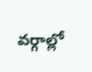వర్గాల్లో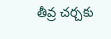తీవ్ర చర్చకు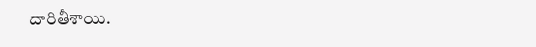దారితీశాయి.